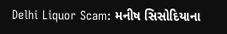Delhi Liquor Scam: મનીષ સિસોદિયાના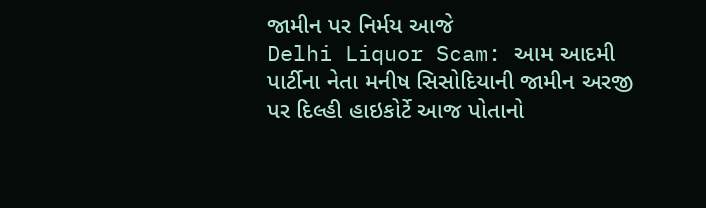જામીન પર નિર્મય આજે
Delhi Liquor Scam: આમ આદમી પાર્ટીના નેતા મનીષ સિસોદિયાની જામીન અરજી પર દિલ્હી હાઇકોર્ટે આજ પોતાનો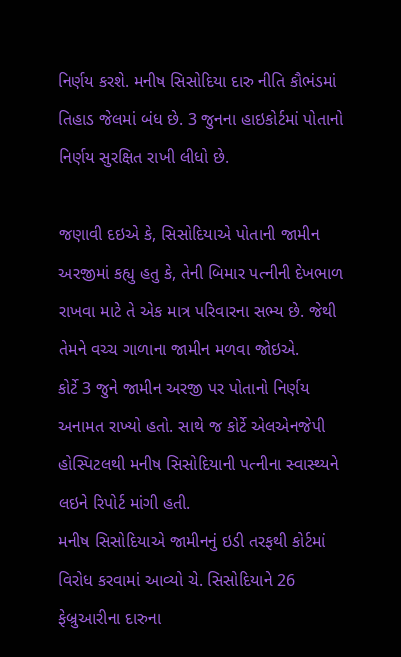નિર્ણય કરશે. મનીષ સિસોદિયા દારુ નીતિ કૌભંડમાં તિહાડ જેલમાં બંધ છે. 3 જુનના હાઇકોર્ટમાં પોતાનો નિર્ણય સુરક્ષિત રાખી લીધો છે.

જણાવી દઇએ કે, સિસોદિયાએ પોતાની જામીન અરજીમાં કહ્યુ હતુ કે, તેની બિમાર પત્નીની દેખભાળ રાખવા માટે તે એક માત્ર પરિવારના સભ્ય છે. જેથી તેમને વચ્ચ ગાળાના જામીન મળવા જોઇએ.
કોર્ટે 3 જુને જામીન અરજી પર પોતાનો નિર્ણય અનામત રાખ્યો હતો. સાથે જ કોર્ટે એલએનજેપી હોસ્પિટલથી મનીષ સિસોદિયાની પત્નીના સ્વાસ્થ્યને લઇને રિપોર્ટ માંગી હતી.
મનીષ સિસોદિયાએ જામીનનું ઇડી તરફથી કોર્ટમાં વિરોધ કરવામાં આવ્યો ચે. સિસોદિયાને 26 ફેબ્રુઆરીના દારુના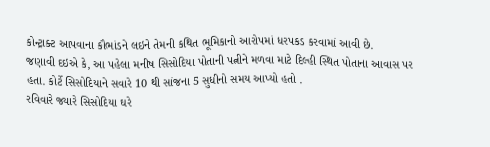કોન્ટ્રાક્ટ આપવાના કૌભાંડને લઇને તેમની કથિત ભૂમિકાનો આરોપમાં ધરપકડ કરવામાં આવી છે.
જણાવી દઇએ કે, આ પહેલા મનીષ સિસોદિયા પોતાની પત્નીને મળવા માટે દિલ્હી સ્થિત પોતાના આવાસ પર હતા. કોર્ટે સિસોદિયાને સવારે 10 થી સાંજના 5 સુધીનો સમય આપ્યો હતો .
રવિવારે જ્યારે સિસોદિયા ઘરે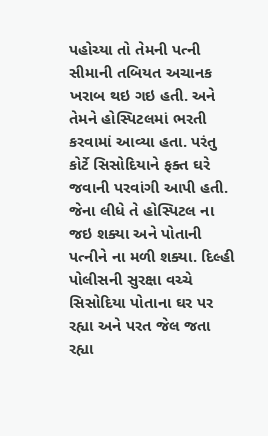પહોચ્યા તો તેમની પત્ની સીમાની તબિયત અચાનક ખરાબ થઇ ગઇ હતી. અને તેમને હોસ્પિટલમાં ભરતી કરવામાં આવ્યા હતા. પરંતુ કોર્ટે સિસોદિયાને ફક્ત ઘરે જવાની પરવાંગી આપી હતી. જેના લીધે તે હોસ્પિટલ ના જઇ શક્યા અને પોતાની પત્નીને ના મળી શક્યા. દિલ્હી પોલીસની સુરક્ષા વચ્ચે સિસોદિયા પોતાના ઘર પર રહ્યા અને પરત જેલ જતા રહ્યા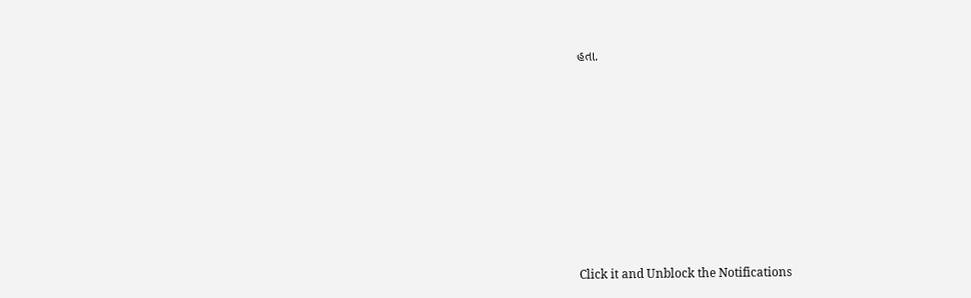હતા.












Click it and Unblock the Notifications